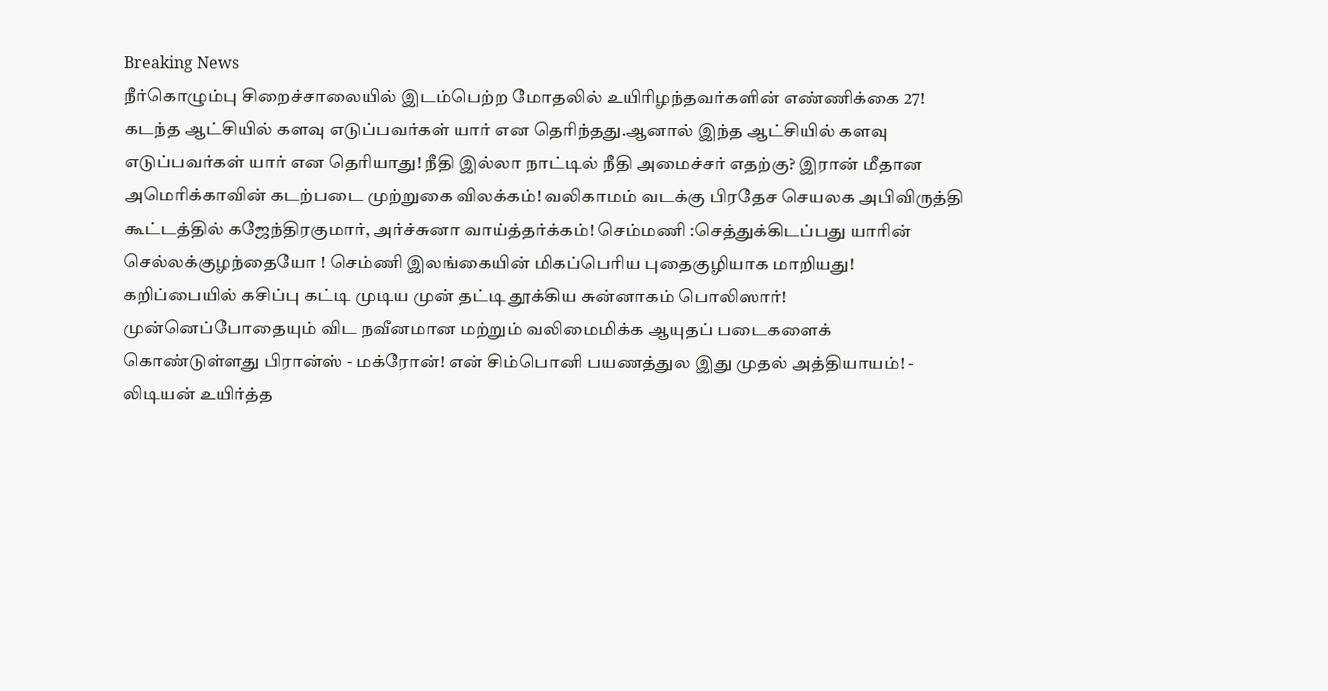Breaking News
நீர்கொழும்பு சிறைச்சாலையில் இடம்பெற்ற மோதலில் உயிரிழந்தவர்களின் எண்ணிக்கை 27! கடந்த ஆட்சியில் களவு எடுப்பவர்கள் யார் என தெரிந்தது.ஆனால் இந்த ஆட்சியில் களவு எடுப்பவர்கள் யார் என தெரியாது! நீதி இல்லா நாட்டில் நீதி அமைச்சர் எதற்கு? இரான் மீதான அமெரிக்காவின் கடற்படை முற்றுகை விலக்கம்! வலிகாமம் வடக்கு பிரதேச செயலக அபிவிருத்தி கூட்டத்தில் கஜேந்திரகுமார், அர்ச்சுனா வாய்த்தர்க்கம்! செம்மணி :செத்துக்கிடப்பது யாரின் செல்லக்குழந்தையோ ! செம்ணி இலங்கையின் மிகப்பெரிய புதைகுழியாக மாறியது! கறிப்பையில் கசிப்பு கட்டி முடிய முன் தட்டி தூக்கிய சுன்னாகம் பொலிஸார்! முன்னெப்போதையும் விட நவீனமான மற்றும் வலிமைமிக்க ஆயுதப் படைகளைக் கொண்டுள்ளது பிரான்ஸ் - மக்ரோன்! என் சிம்பொனி பயணத்துல இது முதல் அத்தியாயம்! - லிடியன் உயிர்த்த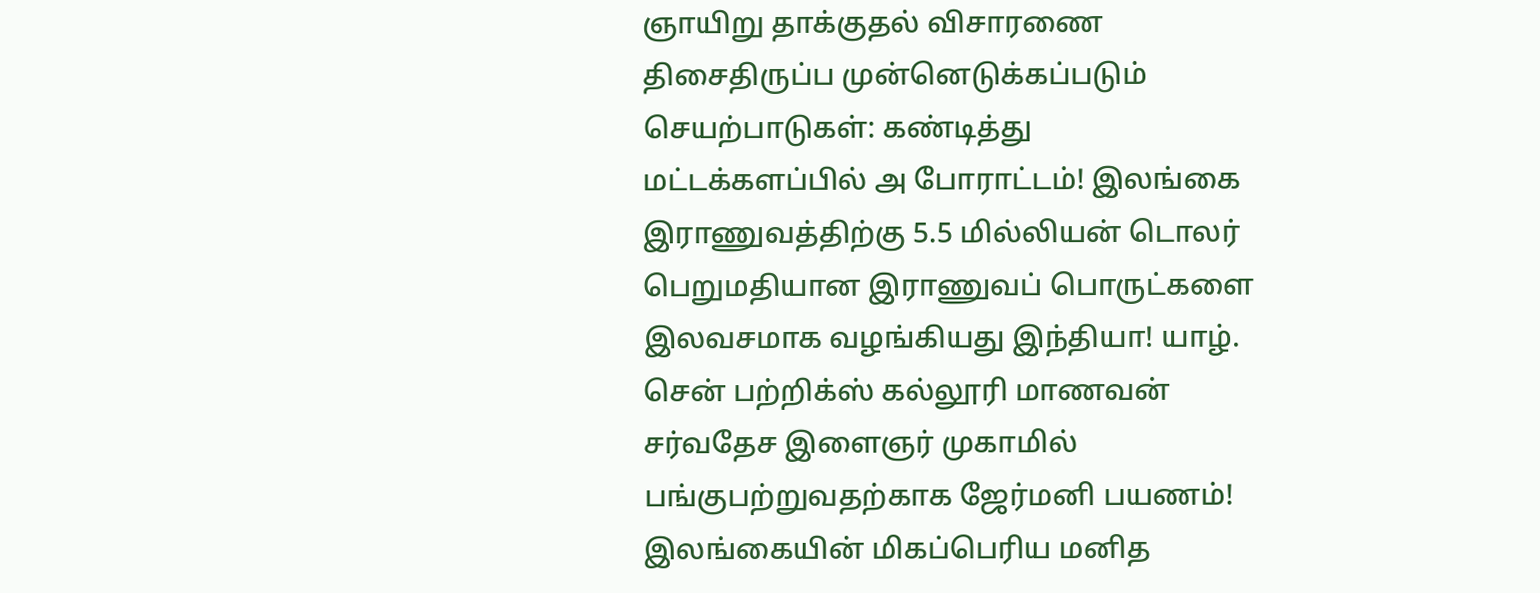ஞாயிறு தாக்குதல் விசாரணை திசைதிருப்ப முன்னெடுக்கப்படும் செயற்பாடுகள்: கண்டித்து மட்டக்களப்பில் அ போராட்டம்! இலங்கை இராணுவத்திற்கு 5.5 மில்லியன் டொலர் பெறுமதியான இராணுவப் பொருட்களை இலவசமாக வழங்கியது இந்தியா! யாழ். சென் பற்றிக்ஸ் கல்லூரி மாணவன் சர்வதேச இளைஞர் முகாமில் பங்குபற்றுவதற்காக ஜேர்மனி பயணம்! இலங்கையின் மிகப்பெரிய மனித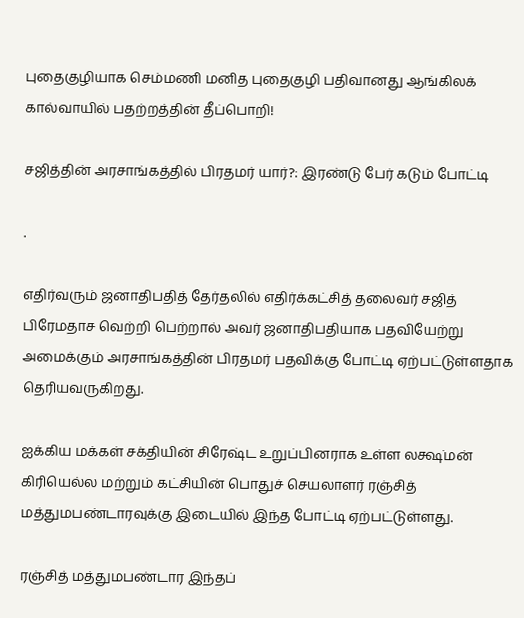புதைகுழியாக செம்மணி மனித புதைகுழி பதிவானது ஆங்கிலக் கால்வாயில் பதற்றத்தின் தீப்பொறி!

சஜித்தின் அரசாங்கத்தில் பிரதமர் யார்?: இரண்டு பேர் கடும் போட்டி

.

எதிர்வரும் ஜனாதிபதித் தேர்தலில் எதிர்க்கட்சித் தலைவர் சஜித் பிரேமதாச வெற்றி பெற்றால் அவர் ஜனாதிபதியாக பதவியேற்று அமைக்கும் அரசாங்கத்தின் பிரதமர் பதவிக்கு போட்டி ஏற்பட்டுள்ளதாக தெரியவருகிறது.

ஐக்கிய மக்கள் சக்தியின் சிரேஷ்ட உறுப்பினராக உள்ள லக்ஷ்மன் கிரியெல்ல மற்றும் கட்சியின் பொதுச் செயலாளர் ரஞ்சித் மத்துமபண்டாரவுக்கு இடையில் இந்த போட்டி ஏற்பட்டுள்ளது.

ரஞ்சித் மத்துமபண்டார இந்தப்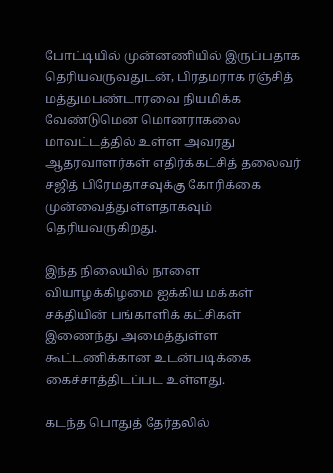போட்டியில் முன்னணியில் இருப்பதாக தெரியவருவதுடன், பிரதமராக ரஞ்சித் மத்துமபண்டாரவை நியமிக்க வேண்டுமென மொனராகலை மாவட்டத்தில் உள்ள அவரது ஆதரவாளர்கள் எதிர்க்கட்சித் தலைவர் சஜித் பிரேமதாசவுக்கு கோரிக்கை முன்வைத்துள்ளதாகவும் தெரியவருகிறது.

இந்த நிலையில் நாளை வியாழக்கிழமை ஐக்கிய மக்கள் சக்தியின் பங்காளிக் கட்சிகள் இணைந்து அமைத்துள்ள கூட்டணிக்கான உடன்படிக்கை கைச்சாத்திடப்பட உள்ளது.

கடந்த பொதுத் தேர்தலில்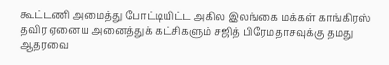கூட்டணி அமைத்து போட்டியிட்ட அகில இலங்கை மக்கள் காங்கிரஸ் தவிர ஏனைய அனைத்துக் கட்சிகளும் சஜித் பிரேமதாசவுக்கு தமது ஆதரவை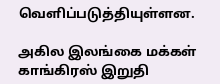வெளிப்படுத்தியுள்ளன.

அகில இலங்கை மக்கள் காங்கிரஸ் இறுதி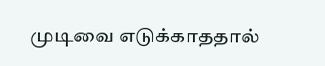முடிவை எடுக்காததால்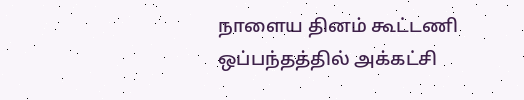நாளைய தினம் கூட்டணி ஒப்பந்தத்தில் அக்கட்சி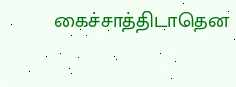கைச்சாத்திடாதென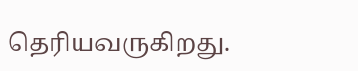தெரியவருகிறது.